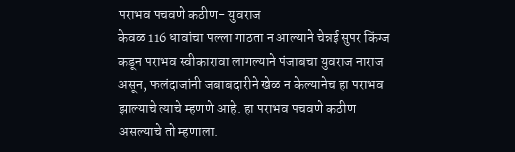पराभव पचवणे कठीण- युवराज
केवळ 116 धावांचा पल्ला गाठता न आल्याने चेन्नई सुपर किंग्ज कडून पराभव स्वीकारावा लागल्याने पंजाबचा युवराज नाराज असून, फलंदाजांनी जबाबदारीने खेळ न केल्यानेच हा पराभव झाल्याचे त्याचे म्हणणे आहे. हा पराभव पचवणे कठीण असल्याचे तो म्हणाला.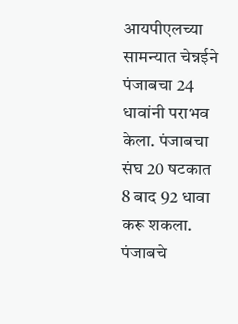आयपीएलच्या सामन्यात चेन्नईने पंजाबचा 24 धावांनी पराभव केला. पंजाबचा संघ 20 षटकात 8 बाद 92 धावा करू शकला.
पंजाबचे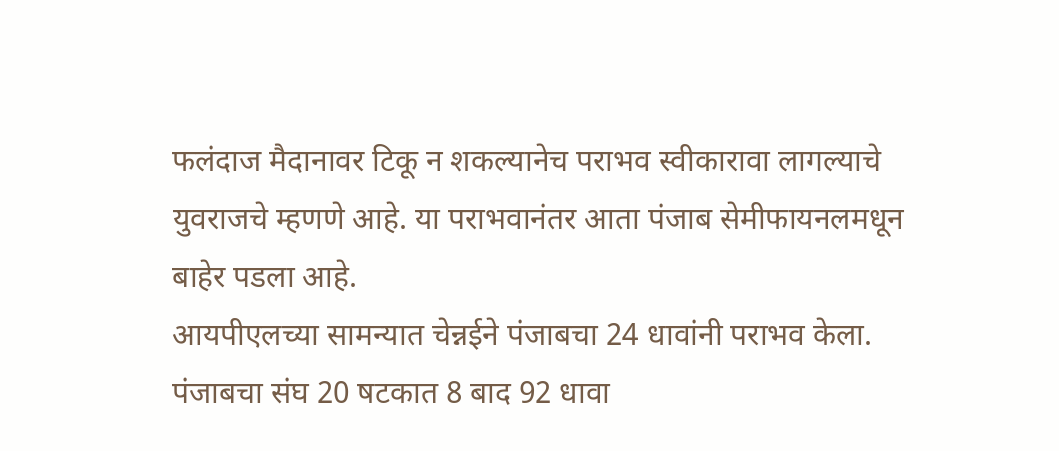फलंदाज मैदानावर टिकू न शकल्यानेच पराभव स्वीकारावा लागल्याचे युवराजचे म्हणणे आहे. या पराभवानंतर आता पंजाब सेमीफायनलमधून बाहेर पडला आहे.
आयपीएलच्या सामन्यात चेन्नईने पंजाबचा 24 धावांनी पराभव केला. पंजाबचा संघ 20 षटकात 8 बाद 92 धावा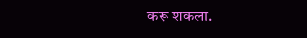करू शकला.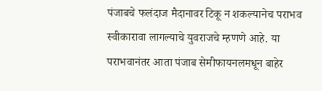पंजाबचे फलंदाज मैदानावर टिकू न शकल्यानेच पराभव स्वीकारावा लागल्याचे युवराजचे म्हणणे आहे. या पराभवानंतर आता पंजाब सेमीफायनलमधून बाहेर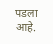पडला आहे.